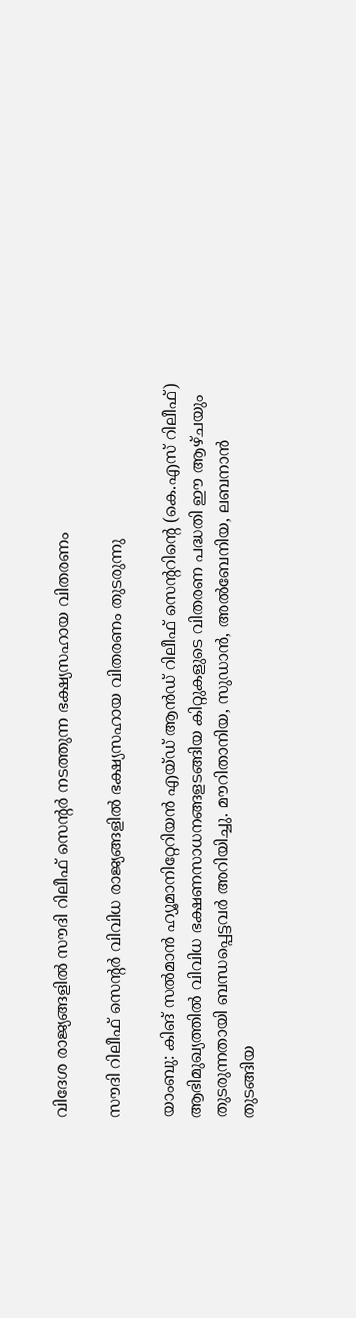വിദേശ രാജ്യങ്ങളിൽ സൗദി റിലീഫ് സെന്റർ നടത്തുന്ന ഭക്ഷ്യസഹായ വിതരണം

സൗദി റിലീഫ് സെന്റർ വിവിധ രാജ്യങ്ങളിൽ ഭക്ഷ്യസഹായ വിതരണം തുടരുന്നു

യാംബു: കിങ് സൽമാൻ ഹ്യൂമാനിറ്റേറിയൻ എയ്ഡ് ആൻഡ് റിലീഫ് സെന്ററിന്റെ (കെ.എസ്‌ റിലീഫ്) ആഭിമുഖ്യത്തിൽ വിവിധ ഭക്ഷണസാധനങ്ങളടങ്ങിയ കിറ്റുകളുടെ വിതരണ പദ്ധതി ഈ ആഴ്ചയും തുടരുന്നതായി ബന്ധപ്പെട്ടവർ അറിയിച്ചു. മൗറിതാനിയ, സുഡാൻ, അൽബേനിയ, ലബനാൻ തുടങ്ങിയ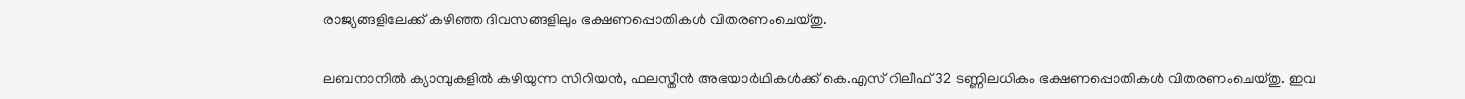രാജ്യങ്ങളിലേക്ക് കഴിഞ്ഞ ദിവസങ്ങളിലും ഭക്ഷണപ്പൊതികൾ വിതരണംചെയ്തു.

ലബനാനിൽ ക്യാമ്പുകളിൽ കഴിയുന്ന സിറിയൻ, ഫലസ്തീൻ അഭയാർഥികൾക്ക് കെ.എസ്‌ റിലീഫ് 32 ടണ്ണിലധികം ഭക്ഷണപ്പൊതികൾ വിതരണംചെയ്തു. ഇവ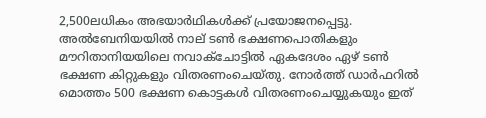2,500ലധികം അഭയാർഥികൾക്ക് പ്രയോജനപ്പെട്ടു. അൽബേനിയയിൽ നാല് ടൺ ഭക്ഷണപൊതികളും മൗറിതാനിയയിലെ നവാക്ചോട്ടിൽ ഏകദേശം ഏഴ് ടൺ ഭക്ഷണ കിറ്റുകളും വിതരണംചെയ്തു. നോർത്ത് ഡാർഫറിൽ മൊത്തം 500 ഭക്ഷണ കൊട്ടകൾ വിതരണംചെയ്യുകയും ഇത്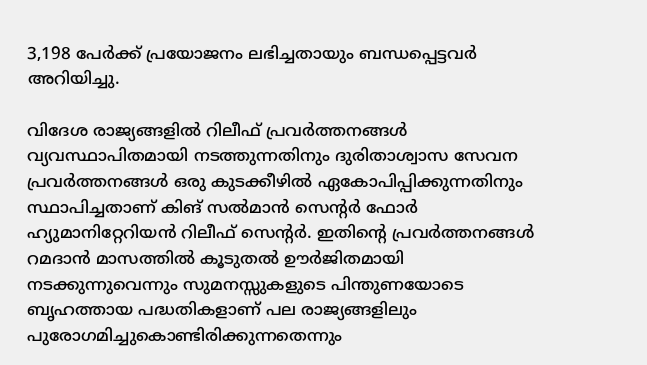3,198 പേർക്ക് പ്രയോജനം ലഭിച്ചതായും ബന്ധപ്പെട്ടവർ അറിയിച്ചു.

വിദേശ രാജ്യങ്ങളിൽ റിലീഫ് പ്രവർത്തനങ്ങൾ വ്യവസ്ഥാപിതമായി നടത്തുന്നതിനും ദുരിതാശ്വാസ സേവന പ്രവർത്തനങ്ങൾ ഒരു കുടക്കീഴിൽ ഏകോപിപ്പിക്കുന്നതിനും സ്ഥാപിച്ചതാണ് കിങ് സൽമാൻ സെന്റർ ഫോർ ഹ്യുമാനിറ്റേറിയൻ റിലീഫ് സെന്റർ. ഇതിന്റെ പ്രവർത്തനങ്ങൾ റമദാൻ മാസത്തിൽ കൂടുതൽ ഊർജിതമായി നടക്കുന്നുവെന്നും സുമനസ്സുകളുടെ പിന്തുണയോടെ ബൃഹത്തായ പദ്ധതികളാണ് പല രാജ്യങ്ങളിലും പുരോഗമിച്ചുകൊണ്ടിരിക്കുന്നതെന്നും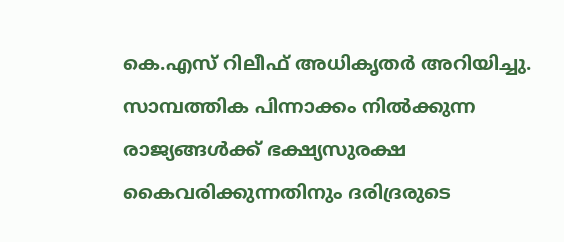കെ.എസ്‌ റിലീഫ് അധികൃതർ അറിയിച്ചു. സാമ്പത്തിക പിന്നാക്കം നിൽക്കുന്ന രാജ്യങ്ങൾക്ക് ഭക്ഷ്യസുരക്ഷ കൈവരിക്കുന്നതിനും ദരിദ്രരുടെ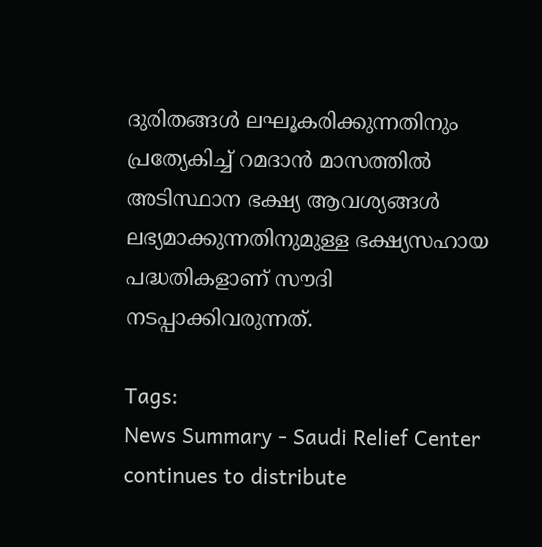ദുരിതങ്ങൾ ലഘൂകരിക്കുന്നതിനും പ്രത്യേകിച്ച് റമദാൻ മാസത്തിൽ അടിസ്ഥാന ഭക്ഷ്യ ആവശ്യങ്ങൾ ലഭ്യമാക്കുന്നതിനുമുള്ള ഭക്ഷ്യസഹായ പദ്ധതികളാണ് സൗദി നടപ്പാക്കിവരുന്നത്.

Tags:
News Summary - Saudi Relief Center continues to distribute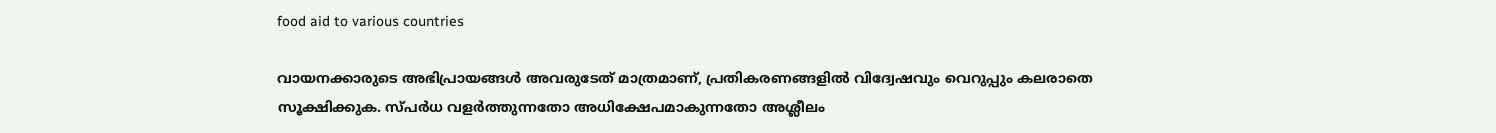food aid to various countries

വായനക്കാരുടെ അഭിപ്രായങ്ങള്‍ അവരുടേത് മാത്രമാണ്, പ്രതികരണങ്ങളിൽ വിദ്വേഷവും വെറുപ്പും കലരാതെ സൂക്ഷിക്കുക. സ്പർധ വളർത്തുന്നതോ അധിക്ഷേപമാകുന്നതോ അശ്ലീലം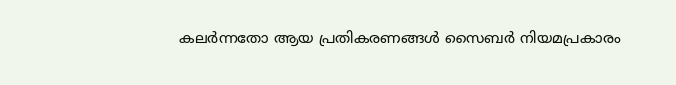കലർന്നതോ ആയ പ്രതികരണങ്ങൾ സൈബർ നിയമപ്രകാരം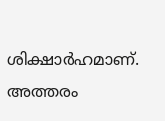ശിക്ഷാർഹമാണ്. അത്തരം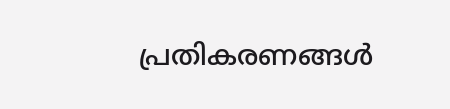പ്രതികരണങ്ങൾ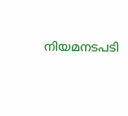നിയമനടപടി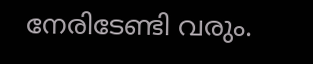നേരിടേണ്ടി വരും.